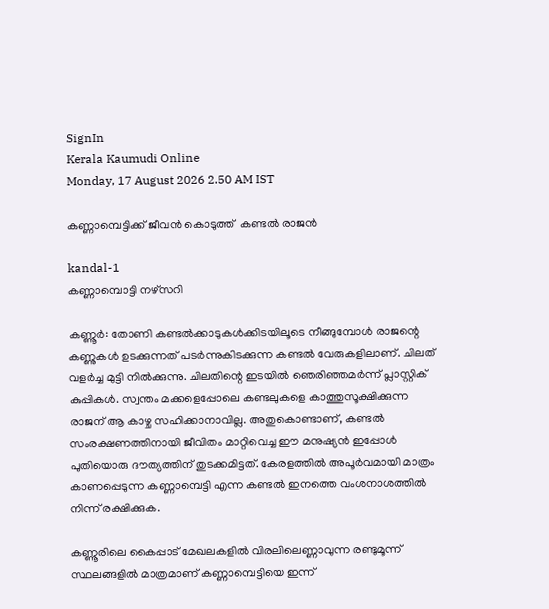SignIn
Kerala Kaumudi Online
Monday, 17 August 2026 2.50 AM IST

കണ്ണാമ്പെട്ടിക്ക് ജീവൻ കൊടുത്ത്  കണ്ടൽ രാജൻ

kandal-1
കണ്ണാമ്പൊട്ടി നഴ്‌സറി

കണ്ണൂർ: തോണി കണ്ടൽക്കാടുകൾക്കിടയിലൂടെ നീങ്ങുമ്പോൾ രാജന്റെ കണ്ണുകൾ ഉടക്കുന്നത് പടർന്നുകിടക്കുന്ന കണ്ടൽ വേരുകളിലാണ്. ചിലത് വളർച്ച മുട്ടി നിൽക്കുന്നു. ചിലതിന്റെ ഇടയിൽ ഞെരിഞ്ഞമർന്ന് പ്ലാസ്റ്റിക് കുപ്പികൾ. സ്വന്തം മക്കളെപ്പോലെ കണ്ടലുകളെ കാത്തുസൂക്ഷിക്കുന്ന രാജന് ആ കാഴ്ച സഹിക്കാനാവില്ല. അതുകൊണ്ടാണ്, കണ്ടൽ സംരക്ഷണത്തിനായി ജീവിതം മാറ്റിവെച്ച ഈ മനുഷ്യൻ ഇപ്പോൾ പുതിയൊരു ദൗത്യത്തിന് തുടക്കമിട്ടത്. കേരളത്തിൽ അപൂർവമായി മാത്രം കാണപ്പെടുന്ന കണ്ണാമ്പെട്ടി എന്ന കണ്ടൽ ഇനത്തെ വംശനാശത്തിൽ നിന്ന് രക്ഷിക്കുക.

കണ്ണൂരിലെ കൈപ്പാട് മേഖലകളിൽ വിരലിലെണ്ണാവുന്ന രണ്ടുമൂന്ന് സ്ഥലങ്ങളിൽ മാത്രമാണ് കണ്ണാമ്പെട്ടിയെ ഇന്ന്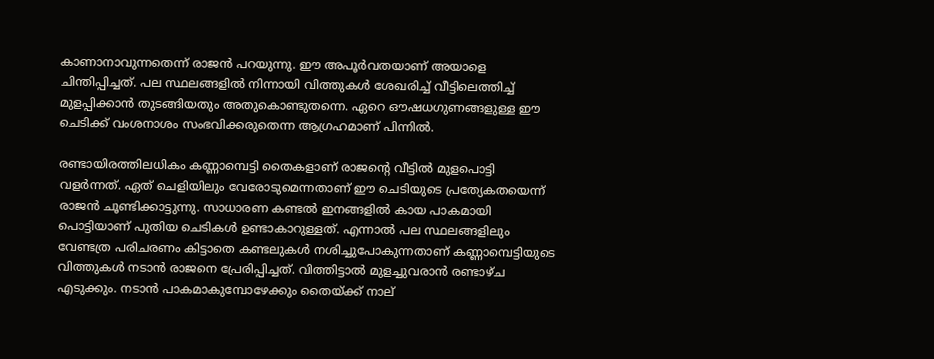കാണാനാവുന്നതെന്ന് രാജൻ പറയുന്നു. ഈ അപൂർവതയാണ് അയാളെ ചിന്തിപ്പിച്ചത്. പല സ്ഥലങ്ങളിൽ നിന്നായി വിത്തുകൾ ശേഖരിച്ച് വീട്ടിലെത്തിച്ച് മുളപ്പിക്കാൻ തുടങ്ങിയതും അതുകൊണ്ടുതന്നെ. ഏറെ ഔഷധഗുണങ്ങളുള്ള ഈ ചെടിക്ക് വംശനാശം സംഭവിക്കരുതെന്ന ആഗ്രഹമാണ് പിന്നിൽ.

രണ്ടായിരത്തിലധികം കണ്ണാമ്പെട്ടി തൈകളാണ് രാജന്റെ വീട്ടിൽ മുളപൊട്ടി വളർന്നത്. ഏത് ചെളിയിലും വേരോടുമെന്നതാണ് ഈ ചെടിയുടെ പ്രത്യേകതയെന്ന് രാജൻ ചൂണ്ടിക്കാട്ടുന്നു. സാധാരണ കണ്ടൽ ഇനങ്ങളിൽ കായ പാകമായി പൊട്ടിയാണ് പുതിയ ചെടികൾ ഉണ്ടാകാറുള്ളത്. എന്നാൽ പല സ്ഥലങ്ങളിലും വേണ്ടത്ര പരിചരണം കിട്ടാതെ കണ്ടലുകൾ നശിച്ചുപോകുന്നതാണ് കണ്ണാമ്പെട്ടിയുടെ വിത്തുകൾ നടാൻ രാജനെ പ്രേരിപ്പിച്ചത്. വിത്തിട്ടാൽ മുളച്ചുവരാൻ രണ്ടാഴ്ച എടുക്കും. നടാൻ പാകമാകുമ്പോഴേക്കും തൈയ്ക്ക് നാല്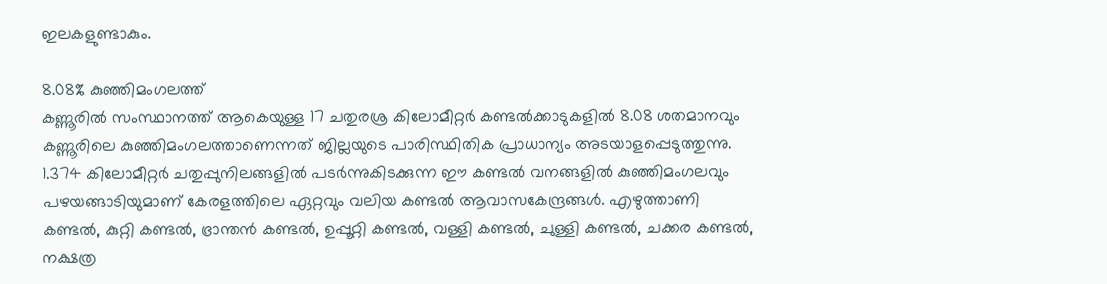ഇലകളുണ്ടാകും.

8.08% കുഞ്ഞിമംഗലത്ത്
കണ്ണൂരിൽ സംസ്ഥാനത്ത് ആകെയുള്ള 17 ചതുരശ്ര കിലോമീറ്റർ കണ്ടൽക്കാടുകളിൽ 8.08 ശതമാനവും കണ്ണൂരിലെ കുഞ്ഞിമംഗലത്താണെന്നത് ജില്ലയുടെ പാരിസ്ഥിതിക പ്രാധാന്യം അടയാളപ്പെടുത്തുന്നു. 1.374 കിലോമീറ്റർ ചതുപ്പുനിലങ്ങളിൽ പടർന്നുകിടക്കുന്ന ഈ കണ്ടൽ വനങ്ങളിൽ കുഞ്ഞിമംഗലവും പഴയങ്ങാടിയുമാണ് കേരളത്തിലെ ഏറ്റവും വലിയ കണ്ടൽ ആവാസകേന്ദ്രങ്ങൾ. എഴുത്താണി കണ്ടൽ, കുറ്റി കണ്ടൽ, ഭ്രാന്തൻ കണ്ടൽ, ഉപ്പൂറ്റി കണ്ടൽ, വള്ളി കണ്ടൽ, ചുള്ളി കണ്ടൽ, ചക്കര കണ്ടൽ, നക്ഷത്ര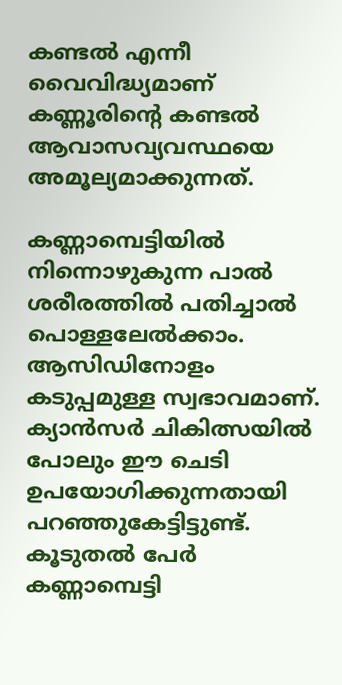കണ്ടൽ എന്നീ വൈവിദ്ധ്യമാണ് കണ്ണൂരിന്റെ കണ്ടൽ ആവാസവ്യവസ്ഥയെ അമൂല്യമാക്കുന്നത്.

കണ്ണാമ്പെട്ടിയിൽ നിന്നൊഴുകുന്ന പാൽ ശരീരത്തിൽ പതിച്ചാൽ പൊള്ളലേൽക്കാം. ആസിഡിനോളം കടുപ്പമുള്ള സ്വഭാവമാണ്. ക്യാൻസർ ചികിത്സയിൽ പോലും ഈ ചെടി ഉപയോഗിക്കുന്നതായി പറഞ്ഞുകേട്ടിട്ടുണ്ട്. കൂടുതൽ പേർ കണ്ണാമ്പെട്ടി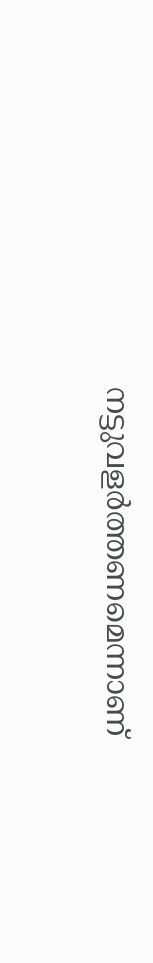നട്ടുവളർത്തണമെന്നാണ്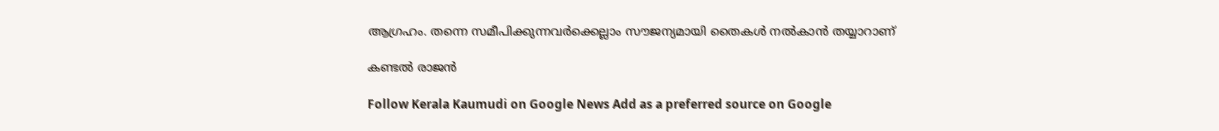ആഗ്രഹം. തന്നെ സമീപിക്കുന്നവർക്കെല്ലാം സൗജന്യമായി തൈകൾ നൽകാൻ തയ്യാറാണ്

കണ്ടൽ രാജൻ

Follow Kerala Kaumudi on Google News Add as a preferred source on Google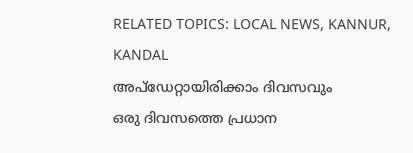RELATED TOPICS: LOCAL NEWS, KANNUR, KANDAL
അപ്ഡേറ്റായിരിക്കാം ദിവസവും
ഒരു ദിവസത്തെ പ്രധാന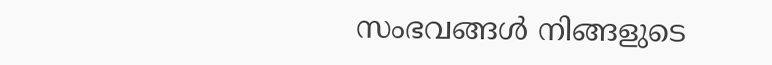സംഭവങ്ങൾ നിങ്ങളുടെ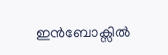ഇൻബോക്സിൽ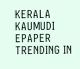KERALA KAUMUDI EPAPER
TRENDING IN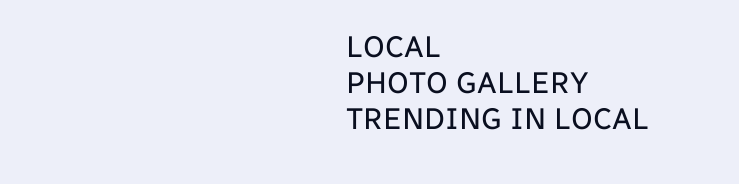LOCAL
PHOTO GALLERY
TRENDING IN LOCAL